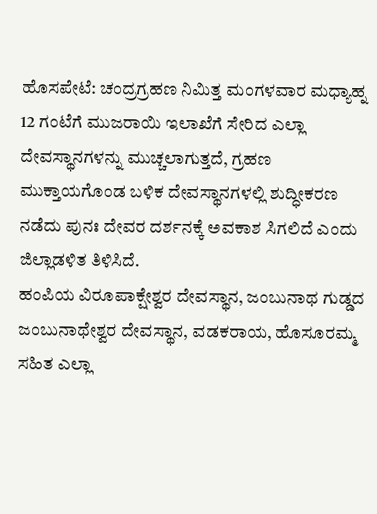ಹೊಸಪೇಟೆ: ಚಂದ್ರಗ್ರಹಣ ನಿಮಿತ್ತ ಮಂಗಳವಾರ ಮಧ್ಯಾಹ್ನ 12 ಗಂಟೆಗೆ ಮುಜರಾಯಿ ಇಲಾಖೆಗೆ ಸೇರಿದ ಎಲ್ಲಾ ದೇವಸ್ಥಾನಗಳನ್ನು ಮುಚ್ಚಲಾಗುತ್ತದೆ, ಗ್ರಹಣ ಮುಕ್ತಾಯಗೊಂಡ ಬಳಿಕ ದೇವಸ್ಥಾನಗಳಲ್ಲಿ ಶುದ್ಧೀಕರಣ ನಡೆದು ಪುನಃ ದೇವರ ದರ್ಶನಕ್ಕೆ ಅವಕಾಶ ಸಿಗಲಿದೆ ಎಂದು ಜಿಲ್ಲಾಡಳಿತ ತಿಳಿಸಿದೆ.
ಹಂಪಿಯ ವಿರೂಪಾಕ್ಷೇಶ್ವರ ದೇವಸ್ಥಾನ, ಜಂಬುನಾಥ ಗುಡ್ಡದ ಜಂಬುನಾಥೇಶ್ವರ ದೇವಸ್ಥಾನ, ವಡಕರಾಯ, ಹೊಸೂರಮ್ಮ ಸಹಿತ ಎಲ್ಲಾ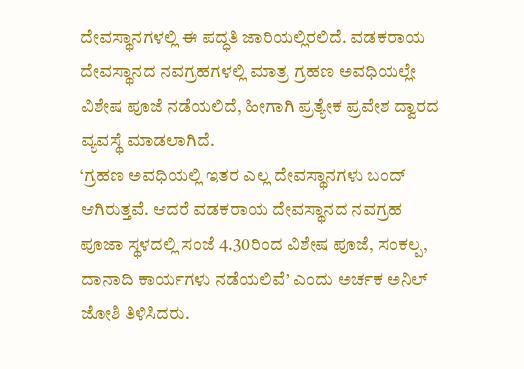ದೇವಸ್ಥಾನಗಳಲ್ಲಿ ಈ ಪದ್ಧತಿ ಜಾರಿಯಲ್ಲಿರಲಿದೆ. ವಡಕರಾಯ ದೇವಸ್ಥಾನದ ನವಗ್ರಹಗಳಲ್ಲಿ ಮಾತ್ರ ಗ್ರಹಣ ಅವಧಿಯಲ್ಲೇ ವಿಶೇಷ ಪೂಜೆ ನಡೆಯಲಿದೆ, ಹೀಗಾಗಿ ಪ್ರತ್ಯೇಕ ಪ್ರವೇಶ ದ್ವಾರದ ವ್ಯವಸ್ಥೆ ಮಾಡಲಾಗಿದೆ.
‘ಗ್ರಹಣ ಅವಧಿಯಲ್ಲಿ ಇತರ ಎಲ್ಲ ದೇವಸ್ಥಾನಗಳು ಬಂದ್ ಆಗಿರುತ್ತವೆ. ಆದರೆ ವಡಕರಾಯ ದೇವಸ್ಥಾನದ ನವಗ್ರಹ ಪೂಜಾ ಸ್ಥಳದಲ್ಲಿ ಸಂಜೆ 4.30ರಿಂದ ವಿಶೇಷ ಪೂಜೆ, ಸಂಕಲ್ಪ, ದಾನಾದಿ ಕಾರ್ಯಗಳು ನಡೆಯಲಿವೆ’ ಎಂದು ಅರ್ಚಕ ಅನಿಲ್ ಜೋಶಿ ತಿಳಿಸಿದರು.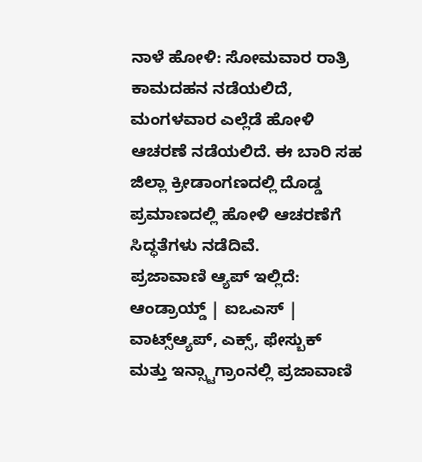ನಾಳೆ ಹೋಳಿ: ಸೋಮವಾರ ರಾತ್ರಿ ಕಾಮದಹನ ನಡೆಯಲಿದೆ, ಮಂಗಳವಾರ ಎಲ್ಲೆಡೆ ಹೋಳಿ ಆಚರಣೆ ನಡೆಯಲಿದೆ. ಈ ಬಾರಿ ಸಹ ಜಿಲ್ಲಾ ಕ್ರೀಡಾಂಗಣದಲ್ಲಿ ದೊಡ್ಡ ಪ್ರಮಾಣದಲ್ಲಿ ಹೋಳಿ ಆಚರಣೆಗೆ ಸಿದ್ಧತೆಗಳು ನಡೆದಿವೆ.
ಪ್ರಜಾವಾಣಿ ಆ್ಯಪ್ ಇಲ್ಲಿದೆ: ಆಂಡ್ರಾಯ್ಡ್ | ಐಒಎಸ್ | ವಾಟ್ಸ್ಆ್ಯಪ್, ಎಕ್ಸ್, ಫೇಸ್ಬುಕ್ ಮತ್ತು ಇನ್ಸ್ಟಾಗ್ರಾಂನಲ್ಲಿ ಪ್ರಜಾವಾಣಿ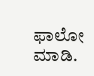ಫಾಲೋ ಮಾಡಿ.